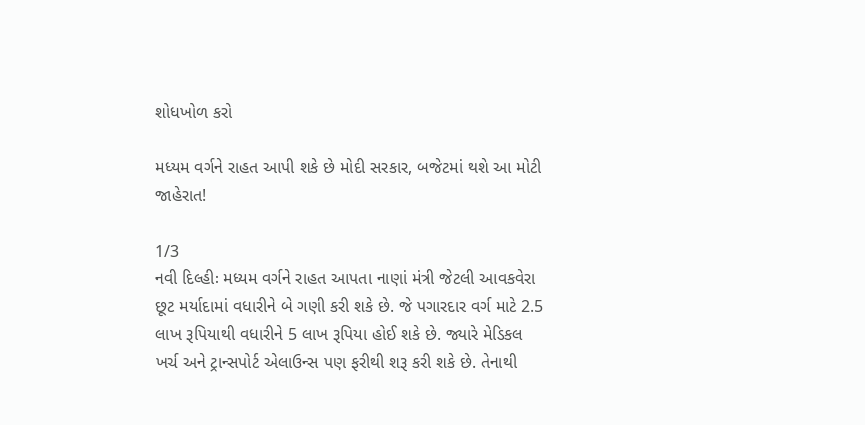શોધખોળ કરો

મધ્યમ વર્ગને રાહત આપી શકે છે મોદી સરકાર, બજેટમાં થશે આ મોટી જાહેરાત!

1/3
નવી દિલ્હીઃ મધ્યમ વર્ગને રાહત આપતા નાણાં મંત્રી જેટલી આવકવેરા છૂટ મર્યાદામાં વધારીને બે ગણી કરી શકે છે. જે પગારદાર વર્ગ માટે 2.5 લાખ રૂપિયાથી વધારીને 5 લાખ રૂપિયા હોઈ શકે છે. જ્યારે મેડિકલ ખર્ચ અને ટ્રાન્સપોર્ટ એલાઉન્સ પણ ફરીથી શરૂ કરી શકે છે. તેનાથી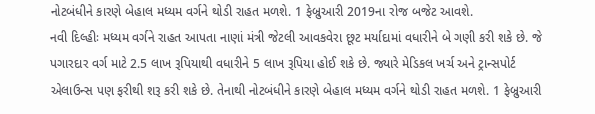નોટબંધીને કારણે બેહાલ મધ્યમ વર્ગને થોડી રાહત મળશે. 1 ફેબ્રુઆરી 2019ના રોજ બજેટ આવશે.
નવી દિલ્હીઃ મધ્યમ વર્ગને રાહત આપતા નાણાં મંત્રી જેટલી આવકવેરા છૂટ મર્યાદામાં વધારીને બે ગણી કરી શકે છે. જે પગારદાર વર્ગ માટે 2.5 લાખ રૂપિયાથી વધારીને 5 લાખ રૂપિયા હોઈ શકે છે. જ્યારે મેડિકલ ખર્ચ અને ટ્રાન્સપોર્ટ એલાઉન્સ પણ ફરીથી શરૂ કરી શકે છે. તેનાથી નોટબંધીને કારણે બેહાલ મધ્યમ વર્ગને થોડી રાહત મળશે. 1 ફેબ્રુઆરી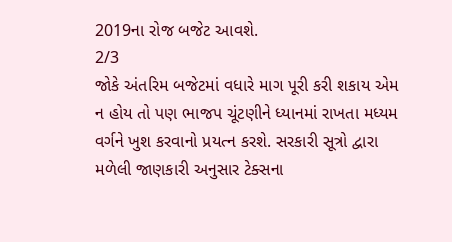2019ના રોજ બજેટ આવશે.
2/3
જોકે અંતરિમ બજેટમાં વધારે માગ પૂરી કરી શકાય એમ ન હોય તો પણ ભાજપ ચૂંટણીને ધ્યાનમાં રાખતા મધ્યમ વર્ગને ખુશ કરવાનો પ્રયત્ન કરશે. સરકારી સૂત્રો દ્વારા મળેલી જાણકારી અનુસાર ટેક્સના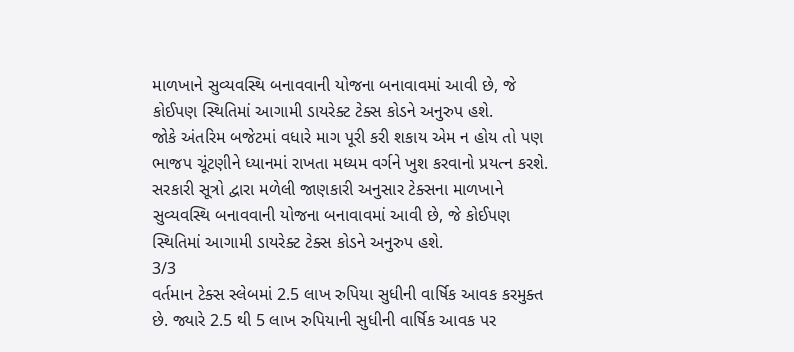માળખાને સુવ્યવસ્થિ બનાવવાની યોજના બનાવાવમાં આવી છે, જે કોઈપણ સ્થિતિમાં આગામી ડાયરેક્ટ ટેક્સ કોડને અનુરુપ હશે.
જોકે અંતરિમ બજેટમાં વધારે માગ પૂરી કરી શકાય એમ ન હોય તો પણ ભાજપ ચૂંટણીને ધ્યાનમાં રાખતા મધ્યમ વર્ગને ખુશ કરવાનો પ્રયત્ન કરશે. સરકારી સૂત્રો દ્વારા મળેલી જાણકારી અનુસાર ટેક્સના માળખાને સુવ્યવસ્થિ બનાવવાની યોજના બનાવાવમાં આવી છે, જે કોઈપણ સ્થિતિમાં આગામી ડાયરેક્ટ ટેક્સ કોડને અનુરુપ હશે.
3/3
વર્તમાન ટેક્સ સ્લેબમાં 2.5 લાખ રુપિયા સુધીની વાર્ષિક આવક કરમુક્ત છે. જ્યારે 2.5 થી 5 લાખ રુપિયાની સુધીની વાર્ષિક આવક પર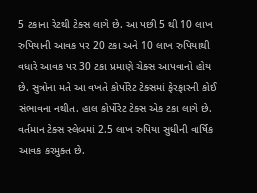5 ટકાના રેટથી ટેક્સ લાગે છે. આ પછી 5 થી 10 લાખ રુપિયાની આવક પર 20 ટકા અને 10 લાખ રુપિયાથી વધારે આવક પર 30 ટકા પ્રમાણે ચેક્સ આપવાનો હોય છે. સુત્રોના મતે આ વખતે કોર્પોરેટ ટેક્સમાં ફેરફારની કોઈ સંભાવના નથીત. હાલ કોર્પોરેટ ટેક્સ એક ટકા લાગે છે.
વર્તમાન ટેક્સ સ્લેબમાં 2.5 લાખ રુપિયા સુધીની વાર્ષિક આવક કરમુક્ત છે.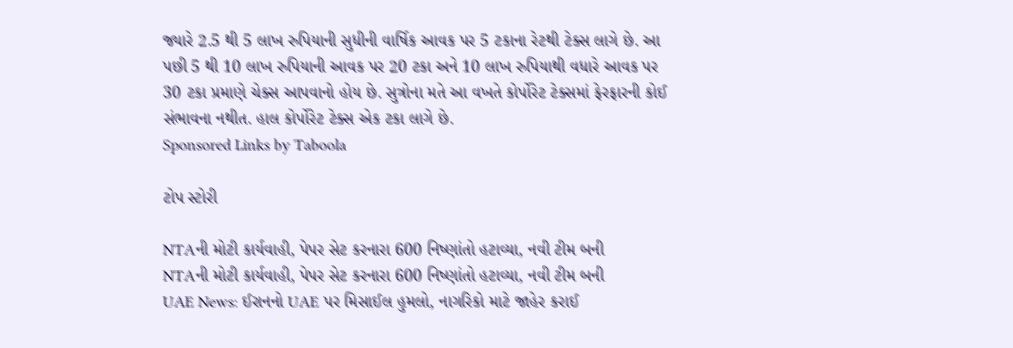જ્યારે 2.5 થી 5 લાખ રુપિયાની સુધીની વાર્ષિક આવક પર 5 ટકાના રેટથી ટેક્સ લાગે છે. આ પછી 5 થી 10 લાખ રુપિયાની આવક પર 20 ટકા અને 10 લાખ રુપિયાથી વધારે આવક પર 30 ટકા પ્રમાણે ચેક્સ આપવાનો હોય છે. સુત્રોના મતે આ વખતે કોર્પોરેટ ટેક્સમાં ફેરફારની કોઈ સંભાવના નથીત. હાલ કોર્પોરેટ ટેક્સ એક ટકા લાગે છે.
Sponsored Links by Taboola

ટોપ સ્ટોરી

NTAની મોટી કાર્યવાહી, પેપર સેટ કરનારા 600 નિષ્ણાંતો હટાવ્યા, નવી ટીમ બની
NTAની મોટી કાર્યવાહી, પેપર સેટ કરનારા 600 નિષ્ણાંતો હટાવ્યા, નવી ટીમ બની
UAE News: ઈરાનનો UAE પર મિસાઈલ હુમલો, નાગરિકો માટે જાહેર કરાઈ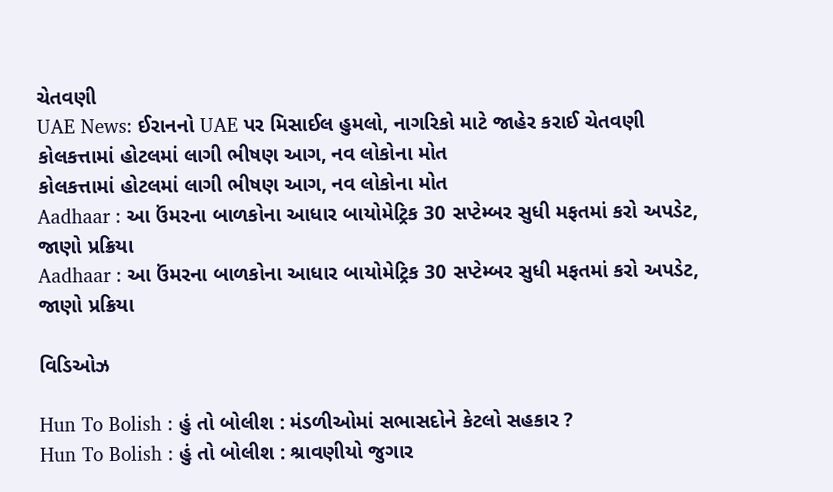ચેતવણી
UAE News: ઈરાનનો UAE પર મિસાઈલ હુમલો, નાગરિકો માટે જાહેર કરાઈ ચેતવણી
કોલકત્તામાં હોટલમાં લાગી ભીષણ આગ, નવ લોકોના મોત
કોલકત્તામાં હોટલમાં લાગી ભીષણ આગ, નવ લોકોના મોત
Aadhaar : આ ઉંમરના બાળકોના આધાર બાયોમેટ્રિક 30 સપ્ટેમ્બર સુધી મફતમાં કરો અપડેટ, જાણો પ્રક્રિયા
Aadhaar : આ ઉંમરના બાળકોના આધાર બાયોમેટ્રિક 30 સપ્ટેમ્બર સુધી મફતમાં કરો અપડેટ, જાણો પ્રક્રિયા

વિડિઓઝ

Hun To Bolish : હું તો બોલીશ : મંડળીઓમાં સભાસદોને કેટલો સહકાર ?
Hun To Bolish : હું તો બોલીશ : શ્રાવણીયો જુગાર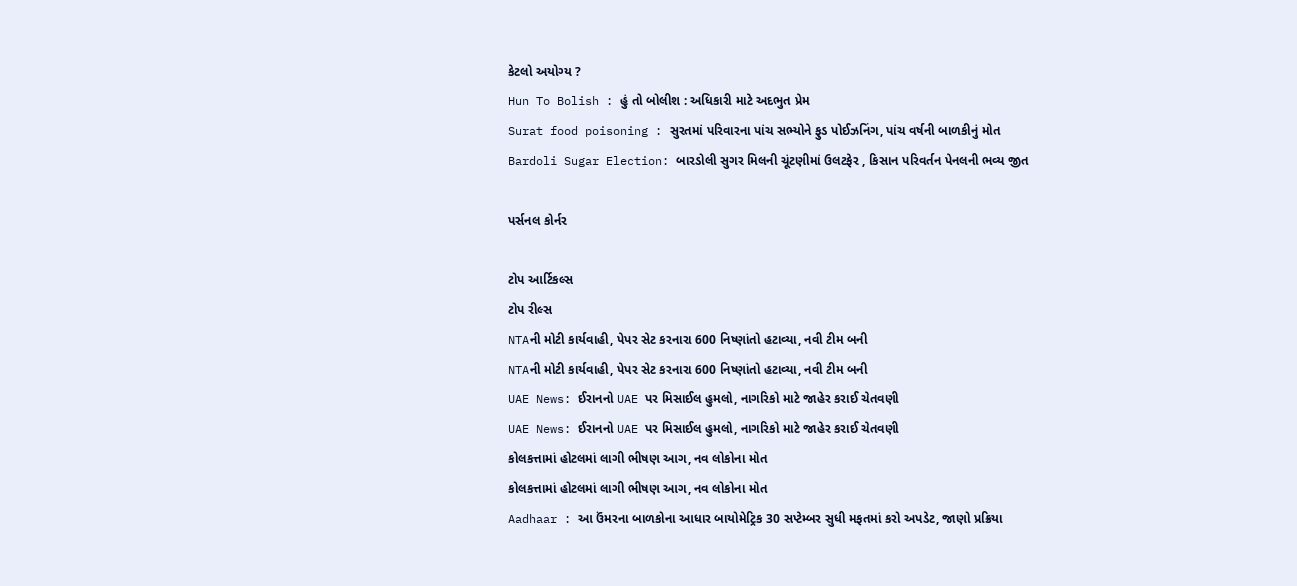કેટલો અયોગ્ય ?
Hun To Bolish : હું તો બોલીશ : અધિકારી માટે અદભુત પ્રેમ
Surat food poisoning : સુરતમાં પરિવારના પાંચ સભ્યોને ફુડ પોઈઝનિંગ, પાંચ વર્ષની બાળકીનું મોત
Bardoli Sugar Election: બારડોલી સુગર મિલની ચૂંટણીમાં ઉલટફેર , કિસાન પરિવર્તન પેનલની ભવ્ય જીત

પર્સનલ કોર્નર

ટોપ આર્ટિકલ્સ
ટોપ રીલ્સ
NTAની મોટી કાર્યવાહી, પેપર સેટ કરનારા 600 નિષ્ણાંતો હટાવ્યા, નવી ટીમ બની
NTAની મોટી કાર્યવાહી, પેપર સેટ કરનારા 600 નિષ્ણાંતો હટાવ્યા, નવી ટીમ બની
UAE News: ઈરાનનો UAE પર મિસાઈલ હુમલો, નાગરિકો માટે જાહેર કરાઈ ચેતવણી
UAE News: ઈરાનનો UAE પર મિસાઈલ હુમલો, નાગરિકો માટે જાહેર કરાઈ ચેતવણી
કોલકત્તામાં હોટલમાં લાગી ભીષણ આગ, નવ લોકોના મોત
કોલકત્તામાં હોટલમાં લાગી ભીષણ આગ, નવ લોકોના મોત
Aadhaar : આ ઉંમરના બાળકોના આધાર બાયોમેટ્રિક 30 સપ્ટેમ્બર સુધી મફતમાં કરો અપડેટ, જાણો પ્રક્રિયા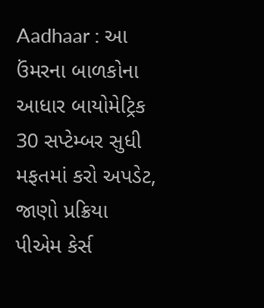Aadhaar : આ ઉંમરના બાળકોના આધાર બાયોમેટ્રિક 30 સપ્ટેમ્બર સુધી મફતમાં કરો અપડેટ, જાણો પ્રક્રિયા
પીએમ કેર્સ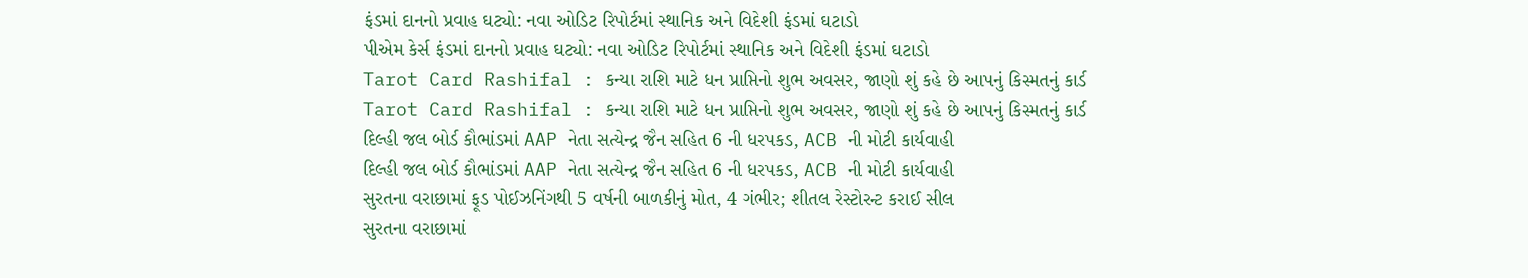ફંડમાં દાનનો પ્રવાહ ઘટ્યો: નવા ઓડિટ રિપોર્ટમાં સ્થાનિક અને વિદેશી ફંડમાં ઘટાડો
પીએમ કેર્સ ફંડમાં દાનનો પ્રવાહ ઘટ્યો: નવા ઓડિટ રિપોર્ટમાં સ્થાનિક અને વિદેશી ફંડમાં ઘટાડો
Tarot Card Rashifal : કન્યા રાશિ માટે ધન પ્રાપ્તિનો શુભ અવસર, જાણો શું કહે છે આપનું કિસ્મતનું કાર્ડ
Tarot Card Rashifal : કન્યા રાશિ માટે ધન પ્રાપ્તિનો શુભ અવસર, જાણો શું કહે છે આપનું કિસ્મતનું કાર્ડ
દિલ્હી જલ બોર્ડ કૌભાંડમાં AAP નેતા સત્યેન્દ્ર જૈન સહિત 6 ની ધરપકડ, ACB ની મોટી કાર્યવાહી
દિલ્હી જલ બોર્ડ કૌભાંડમાં AAP નેતા સત્યેન્દ્ર જૈન સહિત 6 ની ધરપકડ, ACB ની મોટી કાર્યવાહી
સુરતના વરાછામાં ફૂડ પોઈઝનિંગથી 5 વર્ષની બાળકીનું મોત, 4 ગંભીર; શીતલ રેસ્ટોરન્ટ કરાઈ સીલ
સુરતના વરાછામાં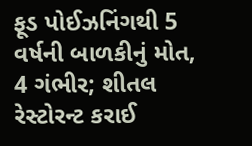ફૂડ પોઈઝનિંગથી 5 વર્ષની બાળકીનું મોત, 4 ગંભીર; શીતલ રેસ્ટોરન્ટ કરાઈ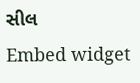સીલ
Embed widget